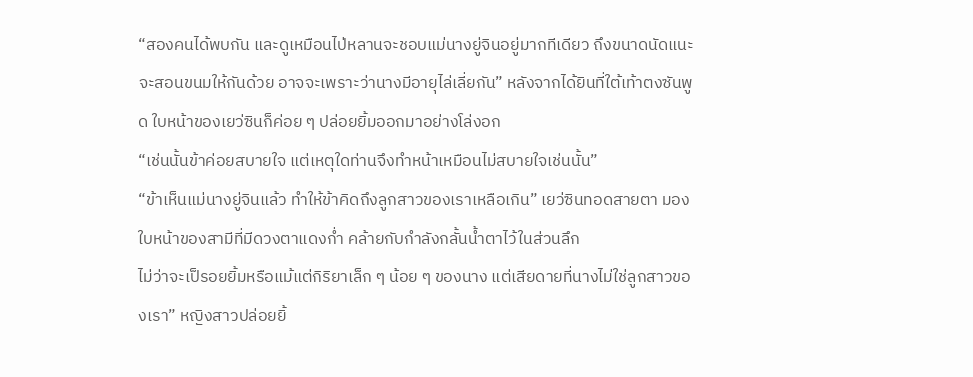“สองคนได้พบกัน และดูเหมือนไป่หลานจะชอบแม่นางยู่จินอยู่มากทีเดียว ถึงขนาดนัดแนะจะสอนขนมให้กันด้วย อาจจะเพราะว่านางมีอายุไล่เลี่ยกัน” หลังจากได้ยินที่ใต้เท้าตงซันพูด ใบหน้าของเยว่ซินก็ค่อย ๆ ปล่อยยิ้มออกมาอย่างโล่งอก
“เช่นนั้นข้าค่อยสบายใจ แต่เหตุใดท่านจึงทำหน้าเหมือนไม่สบายใจเช่นนั้น”
“ข้าเห็นแม่นางยู่จินแล้ว ทำให้ข้าคิดถึงลูกสาวของเราเหลือเกิน” เยว่ซินทอดสายตา มองใบหน้าของสามีที่มีดวงตาแดงก่ำ คล้ายกับกำลังกลั้นน้ำตาไว้ในส่วนลึก
ไม่ว่าจะเป็รอยยิ้มหรือแม้แต่กิริยาเล็ก ๆ น้อย ๆ ของนาง แต่เสียดายที่นางไม่ใช่ลูกสาวของเรา” หญิงสาวปล่อยยิ้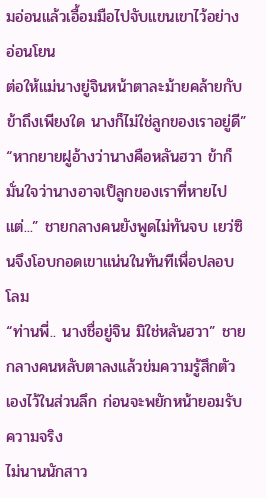มอ่อนแล้วเอื้อมมือไปจับแขนเขาไว้อย่างอ่อนโยน
ต่อให้แม่นางยู่จินหน้าตาละม้ายคล้ายกับข้าถึงเพียงใด นางก็ไม่ใช่ลูกของเราอยู่ดี”
“หากยายฝูอ้างว่านางคือหลันฮวา ข้าก็มั่นใจว่านางอาจเป็ลูกของเราที่หายไป แต่...” ชายกลางคนยังพูดไม่ทันจบ เยว่ซินจึงโอบกอดเขาแน่นในทันทีเพื่อปลอบโลม
“ท่านพี่.. นางชื่อยู่จิน มิใช่หลันฮวา” ชายกลางคนหลับตาลงแล้วข่มความรู้สึกตัวเองไว้ในส่วนลึก ก่อนจะพยักหน้ายอมรับความจริง
ไม่นานนักสาว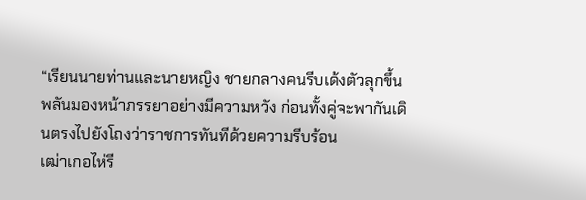“เรียนนายท่านและนายหญิง ชายกลางคนรีบเด้งตัวลุกขึ้น พลันมองหน้าภรรยาอย่างมีความหวัง ก่อนทั้งคู่จะพากันเดินตรงไปยังโถงว่าราชการทันทีด้วยความรีบร้อน
เฒ่าเกอไห่รี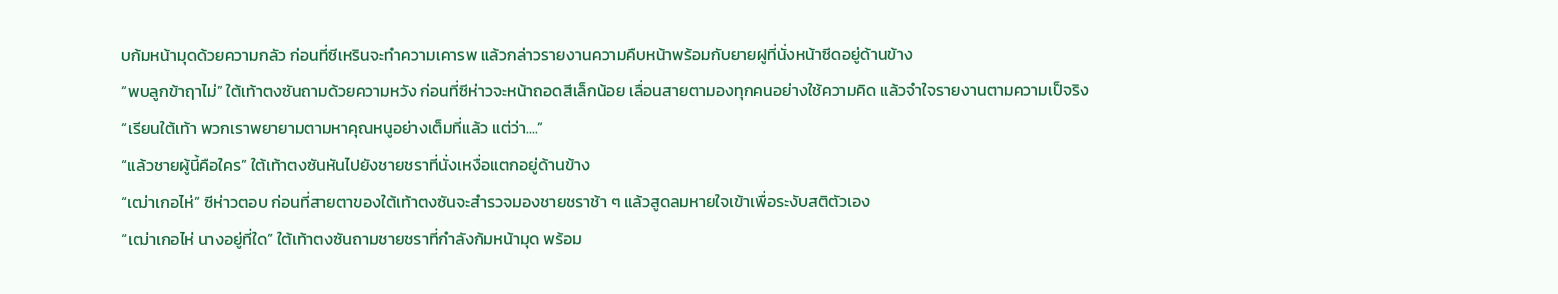บก้มหน้ามุดด้วยความกลัว ก่อนที่ซีเหรินจะทำความเคารพ แล้วกล่าวรายงานความคืบหน้าพร้อมกับยายฝูที่นั่งหน้าซีดอยู่ด้านข้าง
“พบลูกข้าฤาไม่” ใต้เท้าตงซันถามด้วยความหวัง ก่อนที่ซีห่าวจะหน้าถอดสีเล็กน้อย เลื่อนสายตามองทุกคนอย่างใช้ความคิด แล้วจำใจรายงานตามความเป็จริง
“เรียนใต้เท้า พวกเราพยายามตามหาคุณหนูอย่างเต็มที่แล้ว แต่ว่า....”
“แล้วชายผู้นี้คือใคร” ใต้เท้าตงซันหันไปยังชายชราที่นั่งเหงื่อแตกอยู่ด้านข้าง
“เฒ่าเกอไห่” ซีห่าวตอบ ก่อนที่สายตาของใต้เท้าตงซันจะสำรวจมองชายชราช้า ๆ แล้วสูดลมหายใจเข้าเพื่อระงับสติตัวเอง
“เฒ่าเกอไห่ นางอยู่ที่ใด” ใต้เท้าตงซันถามชายชราที่กำลังก้มหน้ามุด พร้อม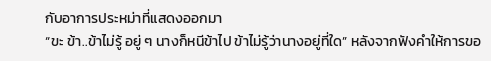กับอาการประหม่าที่แสดงออกมา
“ขะ ข้า..ข้าไม่รู้ อยู่ ๆ นางก็หนีข้าไป ข้าไม่รู้ว่านางอยู่ที่ใด” หลังจากฟังคำให้การขอ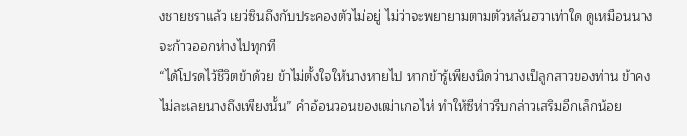งชายชราแล้ว เยว่ซินถึงกับประคองตัวไม่อยู่ ไม่ว่าจะพยายามตามตัวหลันฮวาเท่าใด ดูเหมือนนางจะก้าวออกห่างไปทุกที
“ได้โปรดไว้ชีวิตข้าด้วย ข้าไม่ตั้งใจให้นางหายไป หากข้ารู้เพียงนิดว่านางเป็ลูกสาวของท่าน ข้าคงไม่ละเลยนางถึงเพียงนั้น” คำอ้อนวอนของเฒ่าเกอไห่ ทำให้ซีห่าวรีบกล่าวเสริมอีกเล็กน้อย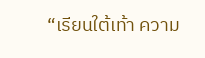“เรียนใต้เท้า ความ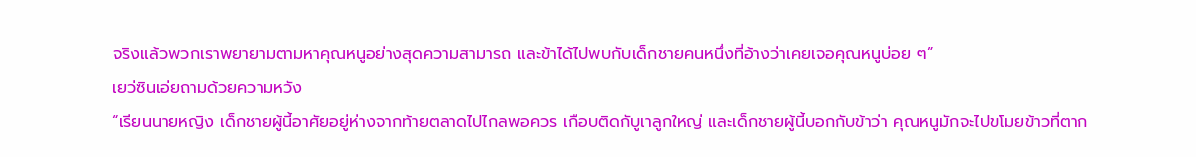จริงแล้วพวกเราพยายามตามหาคุณหนูอย่างสุดความสามารถ และข้าได้ไปพบกับเด็กชายคนหนึ่งที่อ้างว่าเคยเจอคุณหนูบ่อย ๆ”
เยว่ซินเอ่ยถามด้วยความหวัง
“เรียนนายหญิง เด็กชายผู้นี้อาศัยอยู่ห่างจากท้ายตลาดไปไกลพอควร เกือบติดกับูเาลูกใหญ่ และเด็กชายผู้นี้บอกกับข้าว่า คุณหนูมักจะไปขโมยข้าวที่ตาก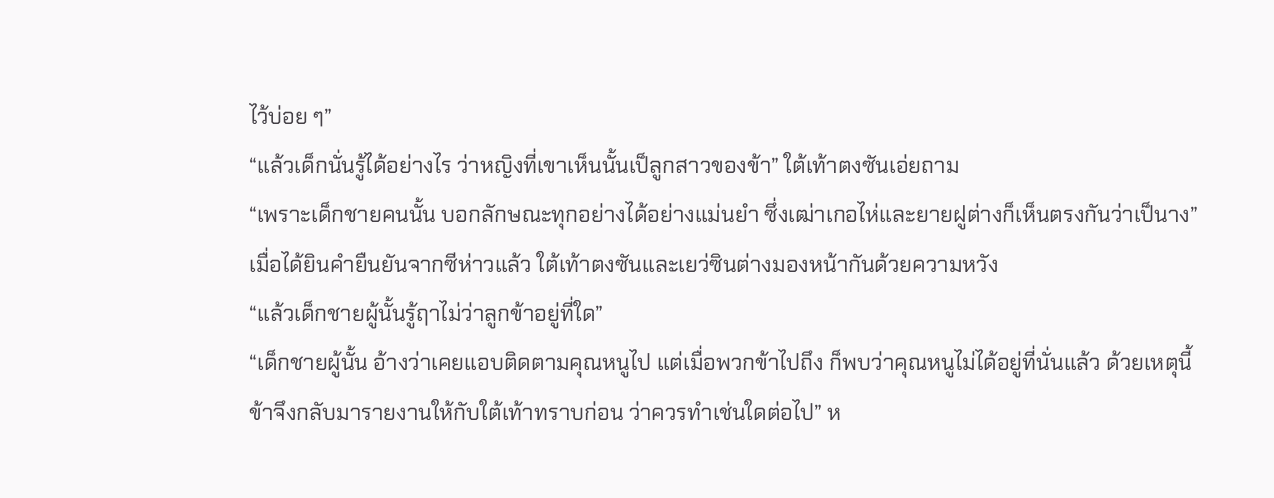ไว้บ่อย ๆ”
“แล้วเด็กนั่นรู้ได้อย่างไร ว่าหญิงที่เขาเห็นนั้นเป็ลูกสาวของข้า” ใต้เท้าตงซันเอ่ยถาม
“เพราะเด็กชายคนนั้น บอกลักษณะทุกอย่างได้อย่างแม่นยำ ซึ่งเฒ่าเกอไห่และยายฝูต่างก็เห็นตรงกันว่าเป็นาง” เมื่อได้ยินคำยืนยันจากซีห่าวแล้ว ใต้เท้าตงซันและเยว่ซินต่างมองหน้ากันด้วยความหวัง
“แล้วเด็กชายผู้นั้นรู้ฤาไม่ว่าลูกข้าอยู่ที่ใด”
“เด็กชายผู้นั้น อ้างว่าเคยแอบติดตามคุณหนูไป แต่เมื่อพวกข้าไปถึง ก็พบว่าคุณหนูไม่ได้อยู่ที่นั่นแล้ว ด้วยเหตุนี้ข้าจึงกลับมารายงานให้กับใต้เท้าทราบก่อน ว่าควรทำเช่นใดต่อไป” ห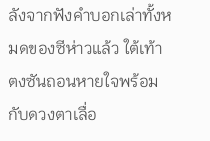ลังจากฟังคำบอกเล่าทั้งหมดของซีห่าวแล้ว ใต้เท้าตงซันถอนหายใจพร้อมกับดวงตาเลื่อ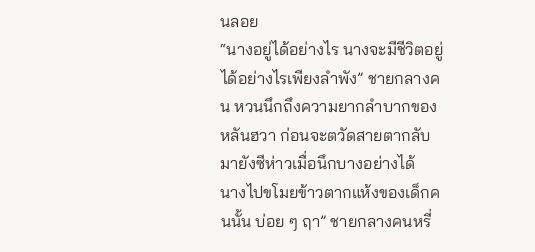นลอย
“นางอยู่ได้อย่างไร นางจะมีชีวิตอยู่ได้อย่างไรเพียงลำพัง” ชายกลางคน หวนนึกถึงความยากลำบากของหลันฮวา ก่อนจะตวัดสายตากลับมายังซีห่าวเมื่อนึกบางอย่างได้
นางไปขโมยข้าวตากแห้งของเด็กคนนั้น บ่อย ๆ ฤา” ชายกลางคนหรี่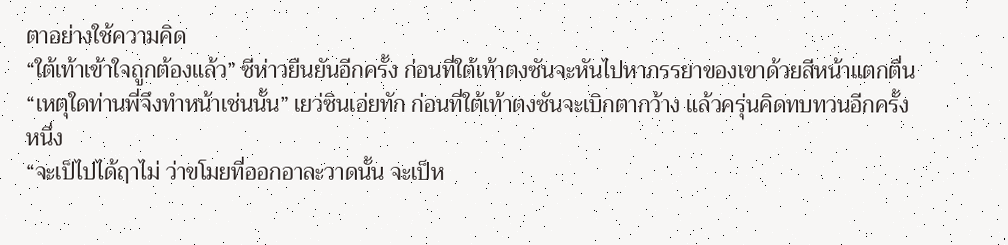ตาอย่างใช้ความคิด
“ใต้เท้าเข้าใจถูกต้องแล้ว” ซีห่าวยืนยันอีกครั้ง ก่อนที่ใต้เท้าตงซันจะหันไปหาภรรยาของเขาด้วยสีหน้าแตกตื่น
“เหตุใดท่านพี่จึงทำหน้าเช่นนั้น” เยว่ซินเอ่ยทัก ก่อนที่ใต้เท้าตงซันจะเบิกตากว้าง แล้วครุ่นคิดทบทวนอีกครั้งหนึ่ง
“จะเป็ไปได้ฤาไม่ ว่าขโมยที่ออกอาละวาดนั้น จะเป็ห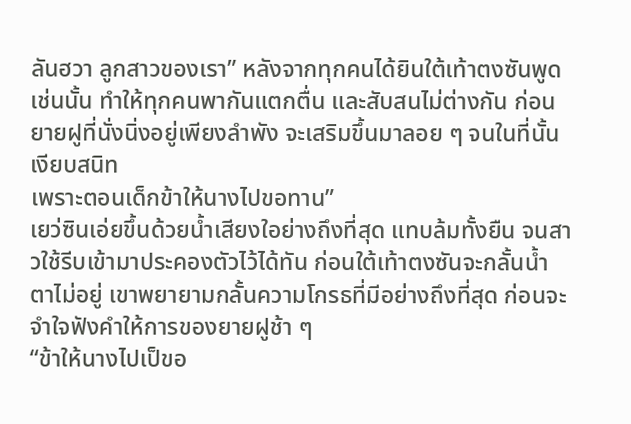ลันฮวา ลูกสาวของเรา” หลังจากทุกคนได้ยินใต้เท้าตงซันพูดเช่นนั้น ทำให้ทุกคนพากันแตกตื่น และสับสนไม่ต่างกัน ก่อนยายฝูที่นั่งนิ่งอยู่เพียงลำพัง จะเสริมขึ้นมาลอย ๆ จนในที่นั้นเงียบสนิท
เพราะตอนเด็กข้าให้นางไปขอทาน”
เยว่ซินเอ่ยขึ้นด้วยน้ำเสียงใอย่างถึงที่สุด แทบล้มทั้งยืน จนสาวใช้รีบเข้ามาประคองตัวไว้ได้ทัน ก่อนใต้เท้าตงซันจะกลั้นน้ำตาไม่อยู่ เขาพยายามกลั้นความโกรธที่มีอย่างถึงที่สุด ก่อนจะจำใจฟังคำให้การของยายฝูช้า ๆ
“ข้าให้นางไปเป็ขอ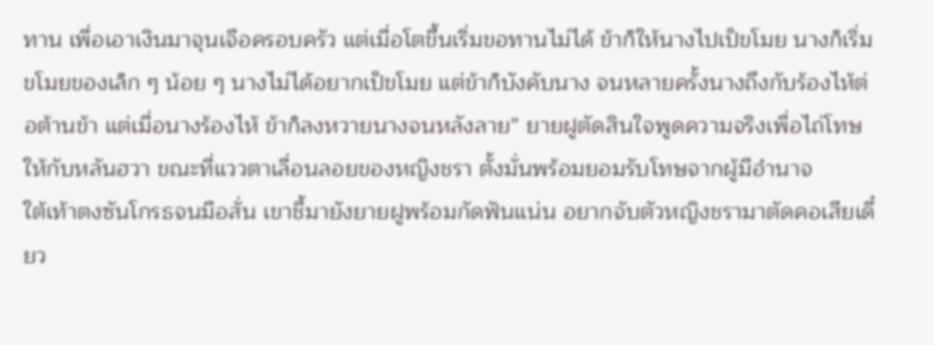ทาน เพื่อเอาเงินมาจุนเจือครอบครัว แต่เมื่อโตขึ้นเริ่มขอทานไม่ได้ ข้าก็ให้นางไปเป็ขโมย นางก็เริ่มขโมยของเล็ก ๆ น้อย ๆ นางไม่ได้อยากเป็ขโมย แต่ข้าก็บังคับนาง จนหลายครั้งนางถึงกับร้องไห้ต่อต้านข้า แต่เมื่อนางร้องไห้ ข้าก็ลงหวายนางจนหลังลาย” ยายฝูตัดสินใจพูดความจริงเพื่อไถ่โทษให้กับหลันฮวา ขณะที่แววตาเลื่อนลอยของหญิงชรา ตั้งมั่นพร้อมยอมรับโทษจากผู้มีอำนาจ
ใต้เท้าตงซันโกรธจนมือสั่น เขาชี้มายังยายฝูพร้อมกัดฟันแน่น อยากจับตัวหญิงชรามาตัดคอเสียเดี๋ยว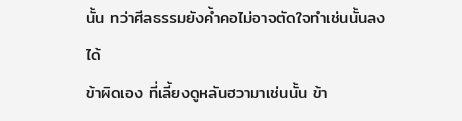นั้น ทว่าศีลธรรมยังค้ำคอไม่อาจตัดใจทำเช่นนั้นลงได้
ข้าผิดเอง ที่เลี้ยงดูหลันฮวามาเช่นนั้น ข้า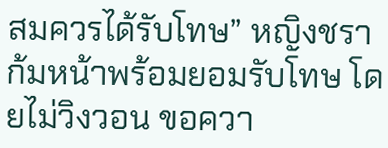สมควรได้รับโทษ” หญิงชราก้มหน้าพร้อมยอมรับโทษ โดยไม่วิงวอน ขอควา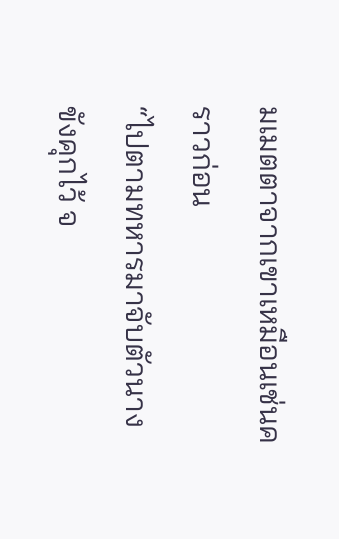มเมตตาจากเขาเหมือนเช่นคราวก่อน
“ไปตามทหารมาจับตัวนางขังคุกไว้ จ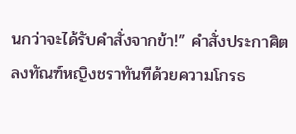นกว่าจะได้รับคำสั่งจากข้า!” คำสั่งประกาศิตลงทัณฑ์หญิงชราทันทีด้วยความโกรธ